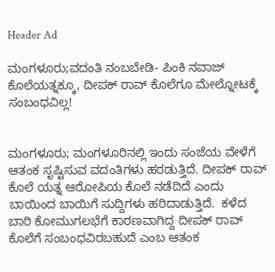Header Ad

ಮಂಗಳೂರು;ವದಂತಿ ನಂಬಬೇಡಿ- ಪಿಂಕಿ ನವಾಜ್ ಕೊಲೆಯತ್ನಕ್ಕೂ, ದೀಪಕ್ ರಾವ್ ಕೊಲೆಗೂ ಮೇಲ್ನೋಟಕ್ಕೆ ಸಂಬಂಧವಿಲ್ಲ!


ಮಂಗಳೂರು; ಮಂಗಳೂರಿನಲ್ಲಿ ಇಂದು ಸಂಜೆಯ ವೇಳೆಗೆ ಆತಂಕ ಸೃಷ್ಟಿಸುವ ವದಂತಿಗಳು ಹರಡುತ್ತಿದೆ. ದೀಪಕ್ ರಾವ್ ಕೊಲೆ ಯತ್ನ ಆರೋಪಿಯ ಕೊಲೆ ನಡೆದಿದೆ ಎಂದು ಬಾಯಿಂದ ಬಾಯಿಗೆ ಸುದ್ದಿಗಳು ಹರಿದಾಡುತ್ತಿದೆ.  ಕಳೆದ ಬಾರಿ ಕೋಮುಗಲಭೆಗೆ ಕಾರಣವಾಗಿದ್ದ ದೀಪಕ್ ರಾವ್ ಕೊಲೆಗೆ ಸಂಬಂಧವಿರಬಹುದೆ ಎಂಬ ಆತಂಕ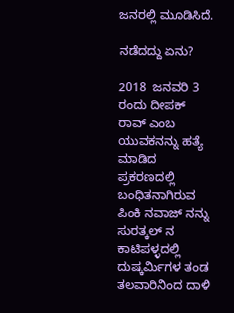ಜನರಲ್ಲಿ ಮೂಡಿಸಿದೆ.

ನಡೆದದ್ದು ಏನು?

2018  ಜನವರಿ 3 ರಂದು ದೀಪಕ್ ರಾವ್ ಎಂಬ ಯುವಕನನ್ನು ಹತ್ಯೆ ಮಾಡಿದ ಪ್ರಕರಣದಲ್ಲಿ ಬಂಧಿತನಾಗಿರುವ ಪಿಂಕಿ ನವಾಜ್ ನನ್ನು ಸುರತ್ಕಲ್ ನ ಕಾಟಿಪಳ್ಳದಲ್ಲಿ ದುಷ್ಕರ್ಮಿಗಳ ತಂಡ ತಲವಾರಿನಿಂದ ದಾಳಿ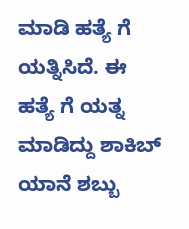ಮಾಡಿ ಹತ್ಯೆ ಗೆ ಯತ್ನಿಸಿದೆ. ಈ ಹತ್ಯೆ ಗೆ ಯತ್ನ ಮಾಡಿದ್ದು ಶಾಕಿಬ್ ಯಾನೆ ಶಬ್ಬು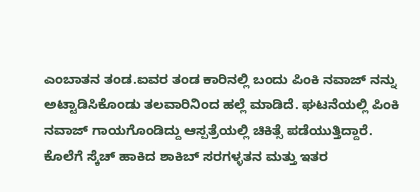ಎಂಬಾತನ ತಂಡ.ಐವರ ತಂಡ ಕಾರಿನಲ್ಲಿ ಬಂದು ಪಿಂಕಿ ನವಾಜ್ ನನ್ನು ಅಟ್ಟಾಡಿಸಿಕೊಂಡು ತಲವಾರಿನಿಂದ ಹಲ್ಲೆ ಮಾಡಿದೆ. ಘಟನೆಯಲ್ಲಿ ಪಿಂಕಿ ನವಾಜ್ ಗಾಯಗೊಂಡಿದ್ದು ಆಸ್ಪತ್ರೆಯಲ್ಲಿ ಚಿಕಿತ್ಸೆ ಪಡೆಯುತ್ತಿದ್ದಾರೆ. ಕೊಲೆಗೆ ಸ್ಕೆಚ್ ಹಾಕಿದ ಶಾಕಿಬ್ ಸರಗಳ್ಳತನ ಮತ್ತು ಇತರ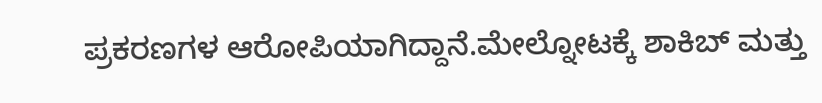ಪ್ರಕರಣಗಳ ಆರೋಪಿಯಾಗಿದ್ದಾನೆ.ಮೇಲ್ನೋಟಕ್ಕೆ ಶಾಕಿಬ್ ಮತ್ತು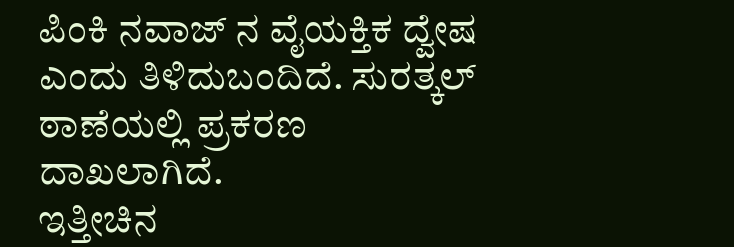ಪಿಂಕಿ ನವಾಜ್ ನ ವೈಯಕ್ತಿಕ ದ್ವೇಷ ಎಂದು ತಿಳಿದುಬಂದಿದೆ. ಸುರತ್ಕಲ್ ಠಾಣೆಯಲ್ಲಿ ಪ್ರಕರಣ ದಾಖಲಾಗಿದೆ.
ಇತ್ತೀಚಿನ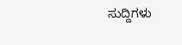ಸುದ್ದಿಗಳು